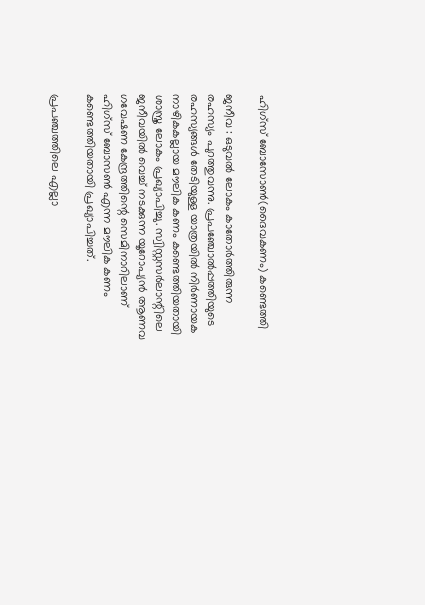ഹിഗ്‌സ് ബോസോണ്‍(ദൈവകണം) കണ്ടെത്തി

ജനീവ : ഒടുവല്‍ ലോകം കാതോര്‍ത്തിരുന്ന രഹസ്യം പുറത്തുവന്നു. പ്രപഞ്ചോല്‍പ്പത്തിയുടെ രഹസ്യങ്ങള്‍ തേടിയുള്ള യാത്രയില്‍ നിര്‍ണായക നാഴികകല്ലായ മൗലിക കണം കണ്ടെത്തിയതായി ശാസ്ത്ര ലോകം പ്രഖ്യാപിച്ചു. സ്വിസ്റ്റസര്‍ലാന്റിലെ ജനീവയില്‍ വെച്ച് നടക്കുന്ന യൂറോപ്യന്‍ ആണവ ഗവേഷണ കേന്ദ്രത്തിന്റെ സെമിനാറിലാണ് ഹിഗ്‌സ് ബോസണ്‍ എന്ന മൗലിക കണം കണ്ടെത്തിയതായി പ്രഖ്യാപിച്ചത്.

പ്രപഞ്ചത്തിലെ എല്ലാ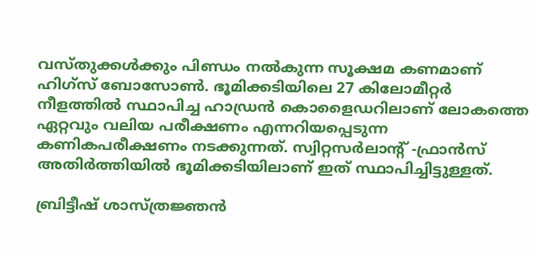വസ്തുക്കള്‍ക്കും പിണ്ഡം നല്‍കുന്ന സൂക്ഷമ കണമാണ് ഹിഗ്‌സ് ബോസോണ്‍. ഭൂമിക്കടിയിലെ 27 കിലോമീറ്റര്‍ നീളത്തില്‍ സ്ഥാപിച്ച ഹാഡ്രന്‍ കൊളൈഡറിലാണ് ലോകത്തെ ഏറ്റവും വലിയ പരീക്ഷണം എന്നറിയപ്പെടുന്ന കണികപരീക്ഷണം നടക്കുന്നത്. സ്വിറ്റസര്‍ലാന്റ് -ഫ്രാന്‍സ് അതിര്‍ത്തിയില്‍ ഭൂമിക്കടിയിലാണ് ഇത് സ്ഥാപിച്ചിട്ടുള്ളത്.

ബ്രിട്ടീഷ് ശാസ്ത്രജ്ഞന്‍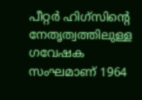പീറ്റര്‍ ഹിഗ്‌സിന്റെ നേതൃത്വത്തിലുള്ള ഗവേഷക സംഘമാണ് 1964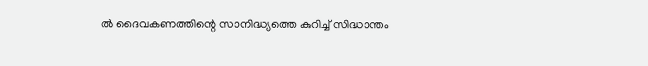ല്‍ ദൈവകണത്തിന്റെ സാനിദ്ധ്യത്തെ കുറിച്ച് സിദ്ധാന്തം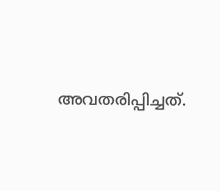അവതരിപ്പിച്ചത്.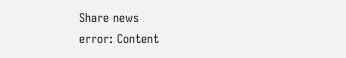Share news
error: Content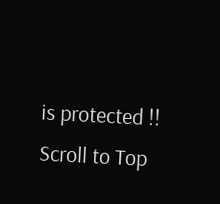is protected !!
Scroll to Top